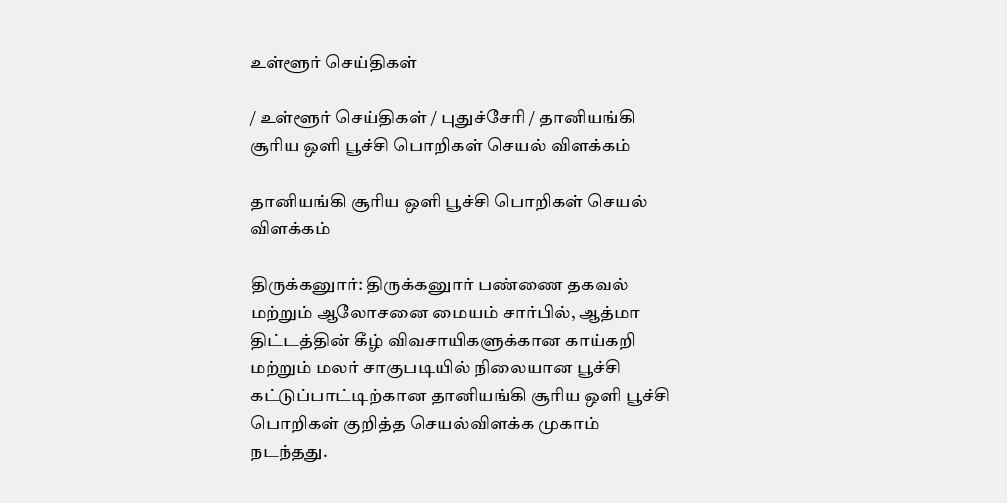உள்ளூர் செய்திகள்

/ உள்ளூர் செய்திகள் / புதுச்சேரி / தானியங்கி சூரிய ஒளி பூச்சி பொறிகள் செயல் விளக்கம்

தானியங்கி சூரிய ஒளி பூச்சி பொறிகள் செயல் விளக்கம்

திருக்கனுார்: திருக்கனுார் பண்ணை தகவல் மற்றும் ஆலோசனை மையம் சார்பில், ஆத்மா திட்டத்தின் கீழ் விவசாயிகளுக்கான காய்கறி மற்றும் மலர் சாகுபடியில் நிலையான பூச்சி கட்டுப்பாட்டிற்கான தானியங்கி சூரிய ஒளி பூச்சி பொறிகள் குறித்த செயல்விளக்க முகாம் நடந்தது.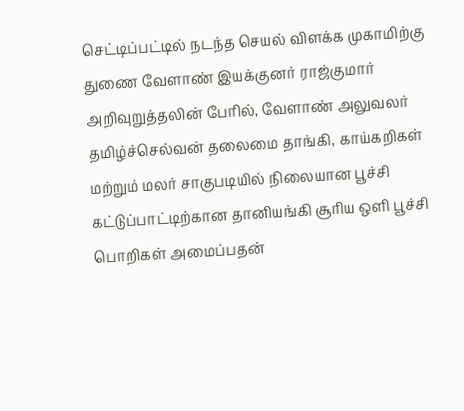செட்டிப்பட்டில் நடந்த செயல் விளக்க முகாமிற்கு துணை வேளாண் இயக்குனர் ராஜ்குமார் அறிவுறுத்தலின் பேரில், வேளாண் அலுவலர் தமிழ்ச்செல்வன் தலைமை தாங்கி, காய்கறிகள் மற்றும் மலர் சாகுபடியில் நிலையான பூச்சி கட்டுப்பாட்டிற்கான தானியங்கி சூரிய ஒளி பூச்சி பொறிகள் அமைப்பதன்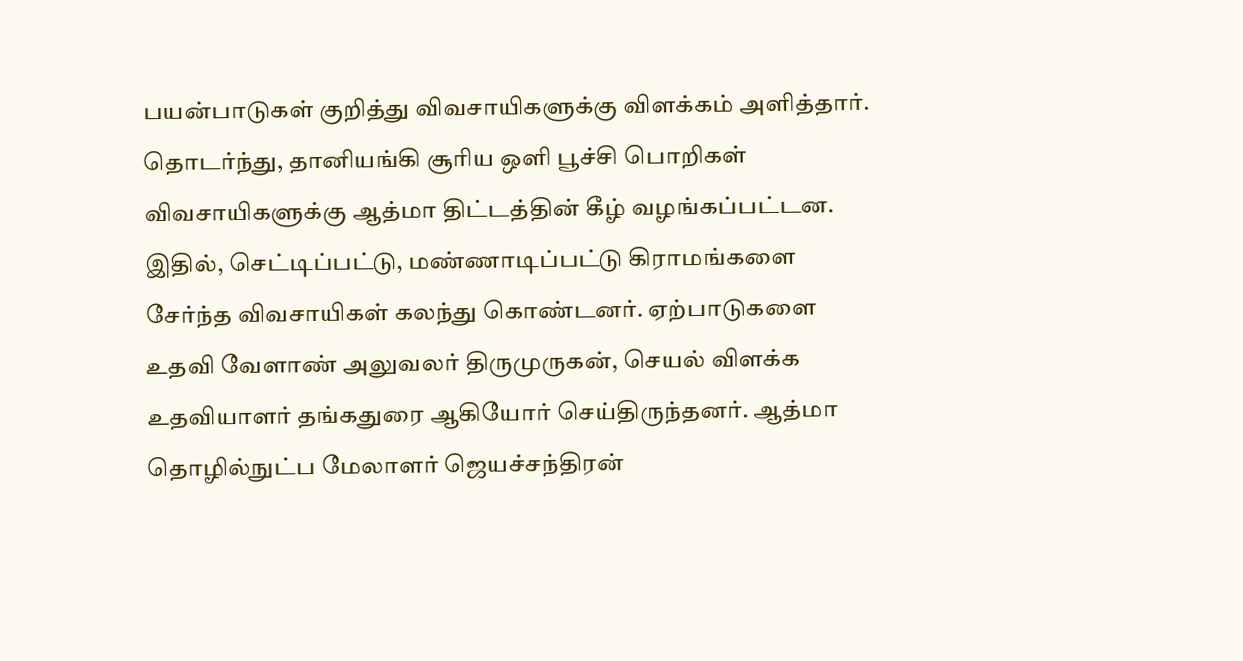பயன்பாடுகள் குறித்து விவசாயிகளுக்கு விளக்கம் அளித்தார். தொடர்ந்து, தானியங்கி சூரிய ஒளி பூச்சி பொறிகள் விவசாயிகளுக்கு ஆத்மா திட்டத்தின் கீழ் வழங்கப்பட்டன. இதில், செட்டிப்பட்டு, மண்ணாடிப்பட்டு கிராமங்களை சேர்ந்த விவசாயிகள் கலந்து கொண்டனர். ஏற்பாடுகளை உதவி வேளாண் அலுவலர் திருமுருகன், செயல் விளக்க உதவியாளர் தங்கதுரை ஆகியோர் செய்திருந்தனர். ஆத்மா தொழில்நுட்ப மேலாளர் ஜெயச்சந்திரன்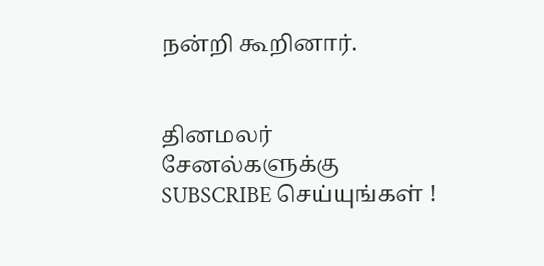நன்றி கூறினார்.


தினமலர் சேனல்களுக்கு SUBSCRIBE செய்யுங்கள் !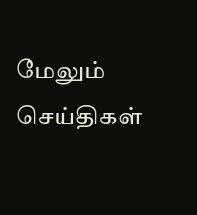மேலும் செய்திகள்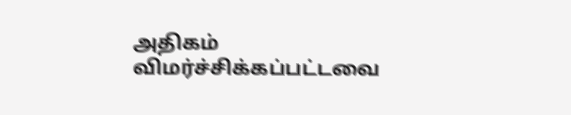அதிகம் விமர்ச்சிக்கப்பட்டவை